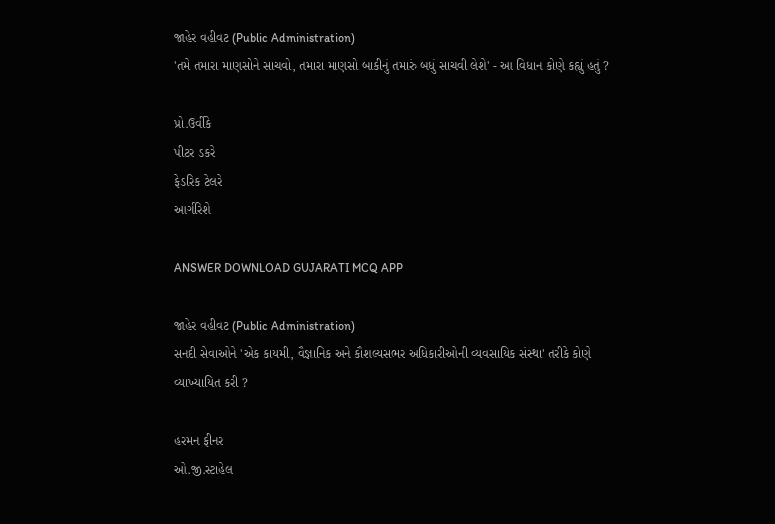જાહેર વહીવટ (Public Administration)
'તમે તમારા માણસોને સાચવો, તમારા માણસો બાકીનું તમારું બધું સાચવી લેશે' - આ વિધાન કોણે કહ્યું હતું ?

પ્રો.ઉર્વીકે
પીટર ડકરે
ફેડરિક ટેલરે
આર્ગરિશે

ANSWER DOWNLOAD GUJARATI MCQ APP

જાહેર વહીવટ (Public Administration)
સનદી સેવાઓને 'એક કાયમી, વૈજ્ઞાનિક અને કૌશલ્યસભર અધિકારીઓની વ્યવસાયિક સંસ્થા' તરીકે કોણે વ્યાખ્યાયિત કરી ?

હરમન ફીનર
ઓ.જી.સ્ટાહેલ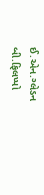ઈ.એન.ગ્લેડન
બી.ફિલપ્પો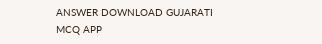ANSWER DOWNLOAD GUJARATI MCQ APP